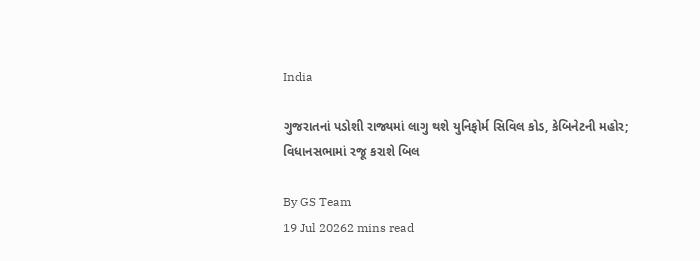India

ગુજરાતનાં પડોશી રાજ્યમાં લાગુ થશે યુનિફોર્મ સિવિલ કોડ, કેબિનેટની મહોર; વિધાનસભામાં રજૂ કરાશે બિલ

By GS Team
19 Jul 20262 mins read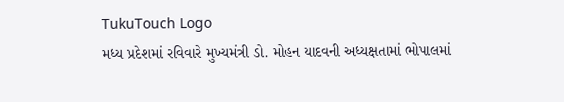TukuTouch Logo
મધ્ય પ્રદેશમાં રવિવારે મુખ્યમંત્રી ડો. મોહન યાદવની અધ્યક્ષતામાં ભોપાલમાં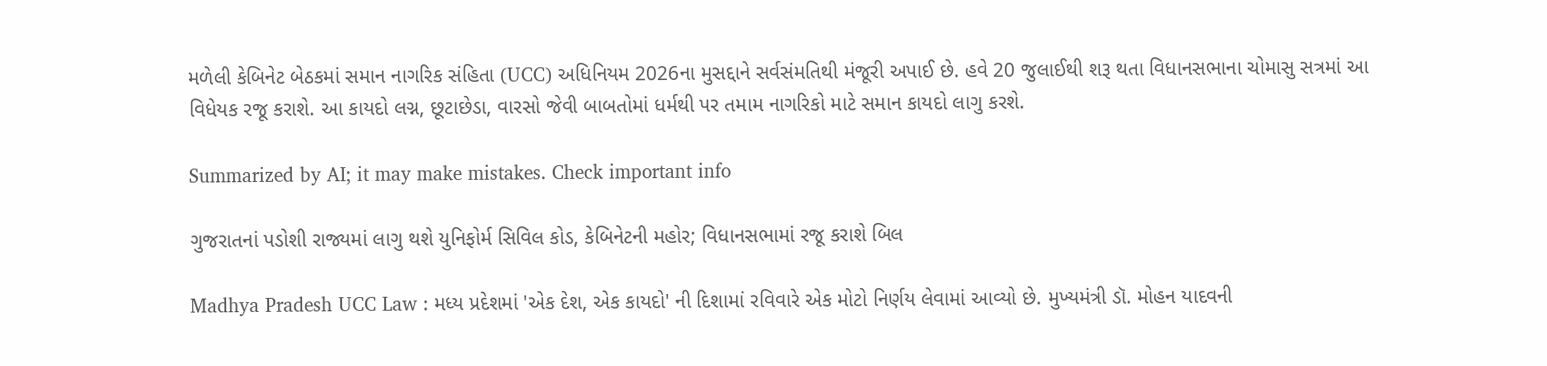મળેલી કેબિનેટ બેઠકમાં સમાન નાગરિક સંહિતા (UCC) અધિનિયમ 2026ના મુસદ્દાને સર્વસંમતિથી મંજૂરી અપાઈ છે. હવે 20 જુલાઈથી શરૂ થતા વિધાનસભાના ચોમાસુ સત્રમાં આ વિધેયક રજૂ કરાશે. આ કાયદો લગ્ન, છૂટાછેડા, વારસો જેવી બાબતોમાં ધર્મથી પર તમામ નાગરિકો માટે સમાન કાયદો લાગુ કરશે.

Summarized by AI; it may make mistakes. Check important info

ગુજરાતનાં પડોશી રાજ્યમાં લાગુ થશે યુનિફોર્મ સિવિલ કોડ, કેબિનેટની મહોર; વિધાનસભામાં રજૂ કરાશે બિલ

Madhya Pradesh UCC Law : મધ્ય પ્રદેશમાં 'એક દેશ, એક કાયદો' ની દિશામાં રવિવારે એક મોટો નિર્ણય લેવામાં આવ્યો છે. મુખ્યમંત્રી ડૉ. મોહન યાદવની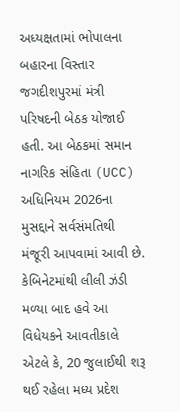અધ્યક્ષતામાં ભોપાલના બહારના વિસ્તાર જગદીશપુરમાં મંત્રી પરિષદની બેઠક યોજાઈ હતી. આ બેઠકમાં સમાન નાગરિક સંહિતા (UCC) અધિનિયમ 2026ના મુસદ્દાને સર્વસંમતિથી મંજૂરી આપવામાં આવી છે. કેબિનેટમાંથી લીલી ઝંડી મળ્યા બાદ હવે આ વિધેયકને આવતીકાલે એટલે કે, 20 જુલાઈથી શરૂ થઈ રહેલા મધ્ય પ્રદેશ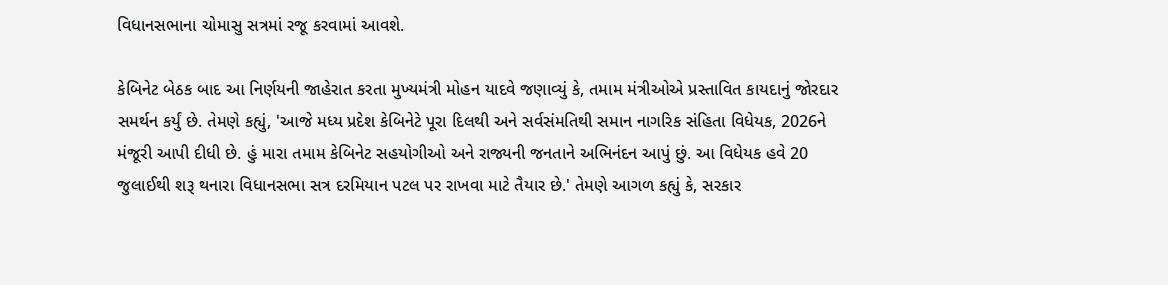વિધાનસભાના ચોમાસુ સત્રમાં રજૂ કરવામાં આવશે.

કેબિનેટ બેઠક બાદ આ નિર્ણયની જાહેરાત કરતા મુખ્યમંત્રી મોહન યાદવે જણાવ્યું કે, તમામ મંત્રીઓએ પ્રસ્તાવિત કાયદાનું જોરદાર સમર્થન કર્યું છે. તેમણે કહ્યું, 'આજે મધ્ય પ્રદેશ કેબિનેટે પૂરા દિલથી અને સર્વસંમતિથી સમાન નાગરિક સંહિતા વિધેયક, 2026ને મંજૂરી આપી દીધી છે. હું મારા તમામ કેબિનેટ સહયોગીઓ અને રાજ્યની જનતાને અભિનંદન આપું છું. આ વિધેયક હવે 20 જુલાઈથી શરૂ થનારા વિધાનસભા સત્ર દરમિયાન પટલ પર રાખવા માટે તૈયાર છે.' તેમણે આગળ કહ્યું કે, સરકાર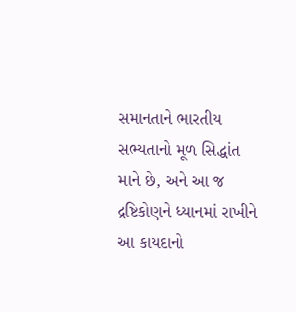સમાનતાને ભારતીય સભ્યતાનો મૂળ સિદ્ધાંત માને છે, અને આ જ દ્રષ્ટિકોણને ધ્યાનમાં રાખીને આ કાયદાનો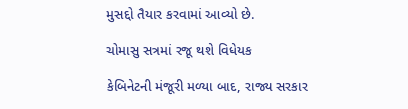મુસદ્દો તૈયાર કરવામાં આવ્યો છે.

ચોમાસુ સત્રમાં રજૂ થશે વિધેયક

કેબિનેટની મંજૂરી મળ્યા બાદ, રાજ્ય સરકાર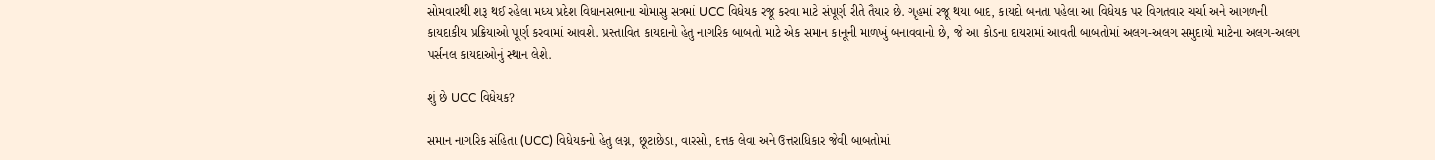સોમવારથી શરૂ થઈ રહેલા મધ્ય પ્રદેશ વિધાનસભાના ચોમાસુ સત્રમાં UCC વિધેયક રજૂ કરવા માટે સંપૂર્ણ રીતે તૈયાર છે. ગૃહમાં રજૂ થયા બાદ, કાયદો બનતા પહેલા આ વિધેયક પર વિગતવાર ચર્ચા અને આગળની કાયદાકીય પ્રક્રિયાઓ પૂર્ણ કરવામાં આવશે. પ્રસ્તાવિત કાયદાનો હેતુ નાગરિક બાબતો માટે એક સમાન કાનૂની માળખું બનાવવાનો છે, જે આ કોડના દાયરામાં આવતી બાબતોમાં અલગ-અલગ સમુદાયો માટેના અલગ-અલગ પર્સનલ કાયદાઓનું સ્થાન લેશે.

શું છે UCC વિધેયક?

સમાન નાગરિક સંહિતા (UCC) વિધેયકનો હેતુ લગ્ન, છૂટાછેડા, વારસો, દત્તક લેવા અને ઉત્તરાધિકાર જેવી બાબતોમાં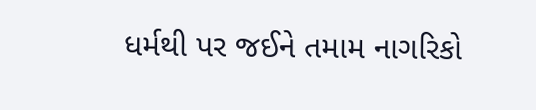ધર્મથી પર જઈને તમામ નાગરિકો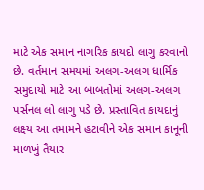માટે એક સમાન નાગરિક કાયદો લાગુ કરવાનો છે. વર્તમાન સમયમાં અલગ-અલગ ધાર્મિક સમુદાયો માટે આ બાબતોમાં અલગ-અલગ પર્સનલ લો લાગુ પડે છે. પ્રસ્તાવિત કાયદાનું લક્ષ્ય આ તમામને હટાવીને એક સમાન કાનૂની માળખું તૈયાર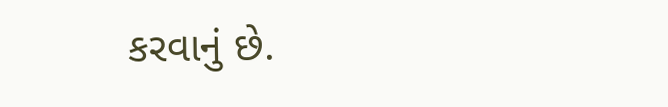કરવાનું છે.